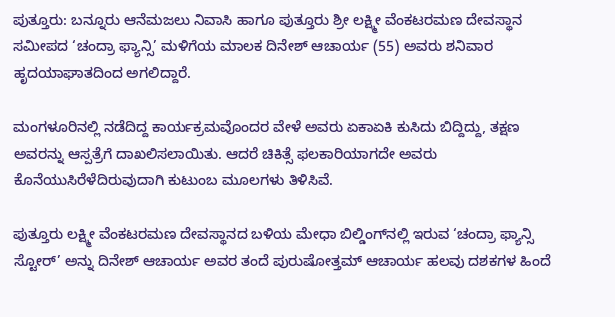ಪುತ್ತೂರು: ಬನ್ನೂರು ಆನೆಮಜಲು ನಿವಾಸಿ ಹಾಗೂ ಪುತ್ತೂರು ಶ್ರೀ ಲಕ್ಷ್ಮೀ ವೆಂಕಟರಮಣ ದೇವಸ್ಥಾನ ಸಮೀಪದ ‘ಚಂದ್ರಾ ಫ್ಯಾನ್ಸಿ’ ಮಳಿಗೆಯ ಮಾಲಕ ದಿನೇಶ್ ಆಚಾರ್ಯ (55) ಅವರು ಶನಿವಾರ ಹೃದಯಾಘಾತದಿಂದ ಅಗಲಿದ್ದಾರೆ.

ಮಂಗಳೂರಿನಲ್ಲಿ ನಡೆದಿದ್ದ ಕಾರ್ಯಕ್ರಮವೊಂದರ ವೇಳೆ ಅವರು ಏಕಾಏಕಿ ಕುಸಿದು ಬಿದ್ದಿದ್ದು, ತಕ್ಷಣ ಅವರನ್ನು ಆಸ್ಪತ್ರೆಗೆ ದಾಖಲಿಸಲಾಯಿತು. ಆದರೆ ಚಿಕಿತ್ಸೆ ಫಲಕಾರಿಯಾಗದೇ ಅವರು ಕೊನೆಯುಸಿರೆಳೆದಿರುವುದಾಗಿ ಕುಟುಂಬ ಮೂಲಗಳು ತಿಳಿಸಿವೆ.

ಪುತ್ತೂರು ಲಕ್ಷ್ಮೀ ವೆಂಕಟರಮಣ ದೇವಸ್ಥಾನದ ಬಳಿಯ ಮೇಧಾ ಬಿಲ್ಡಿಂಗ್‌ನಲ್ಲಿ ಇರುವ ‘ಚಂದ್ರಾ ಫ್ಯಾನ್ಸಿ ಸ್ಟೋರ್’ ಅನ್ನು ದಿನೇಶ್ ಆಚಾರ್ಯ ಅವರ ತಂದೆ ಪುರುಷೋತ್ತಮ್ ಆಚಾರ್ಯ ಹಲವು ದಶಕಗಳ ಹಿಂದೆ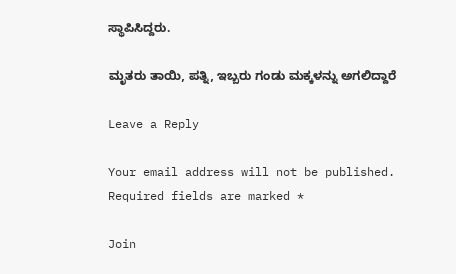ಸ್ಥಾಪಿಸಿದ್ದರು.

ಮೃತರು ತಾಯಿ, ಪತ್ನಿ, ಇಬ್ಬರು ಗಂಡು ಮಕ್ಕಳನ್ನು ಅಗಲಿದ್ದಾರೆ

Leave a Reply

Your email address will not be published. Required fields are marked *

Join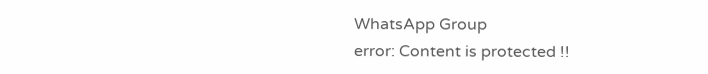WhatsApp Group
error: Content is protected !!